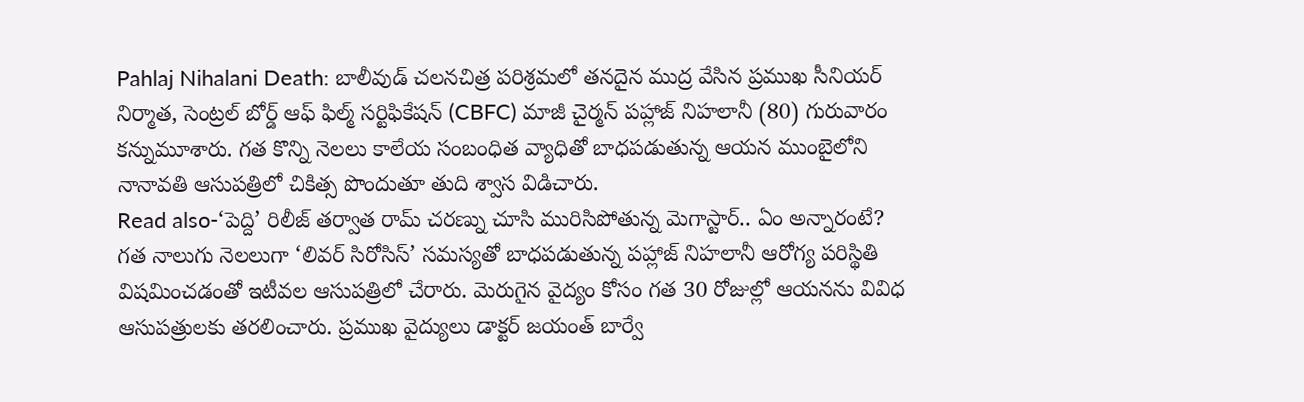Pahlaj Nihalani Death: బాలీవుడ్ చలనచిత్ర పరిశ్రమలో తనదైన ముద్ర వేసిన ప్రముఖ సీనియర్ నిర్మాత, సెంట్రల్ బోర్డ్ ఆఫ్ ఫిల్మ్ సర్టిఫికేషన్ (CBFC) మాజీ చైర్మన్ పహ్లాజ్ నిహలానీ (80) గురువారం కన్నుమూశారు. గత కొన్ని నెలలు కాలేయ సంబంధిత వ్యాధితో బాధపడుతున్న ఆయన ముంబైలోని నానావతి ఆసుపత్రిలో చికిత్స పొందుతూ తుది శ్వాస విడిచారు.
Read also-‘పెద్ది’ రిలీజ్ తర్వాత రామ్ చరణ్ను చూసి మురిసిపోతున్న మెగాస్టార్.. ఏం అన్నారంటే?
గత నాలుగు నెలలుగా ‘లివర్ సిరోసిస్’ సమస్యతో బాధపడుతున్న పహ్లాజ్ నిహలానీ ఆరోగ్య పరిస్థితి విషమించడంతో ఇటీవల ఆసుపత్రిలో చేరారు. మెరుగైన వైద్యం కోసం గత 30 రోజుల్లో ఆయనను వివిధ ఆసుపత్రులకు తరలించారు. ప్రముఖ వైద్యులు డాక్టర్ జయంత్ బార్వే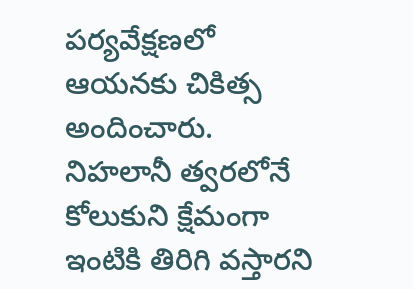పర్యవేక్షణలో ఆయనకు చికిత్స అందించారు. నిహలానీ త్వరలోనే కోలుకుని క్షేమంగా ఇంటికి తిరిగి వస్తారని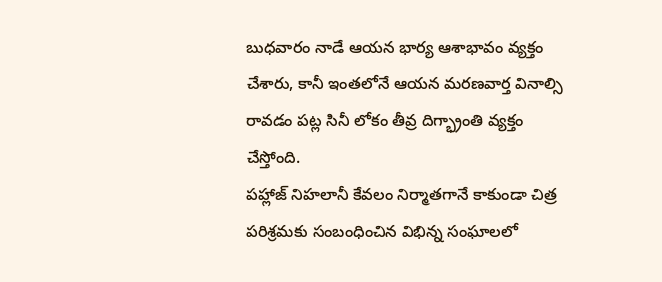బుధవారం నాడే ఆయన భార్య ఆశాభావం వ్యక్తం చేశారు, కానీ ఇంతలోనే ఆయన మరణవార్త వినాల్సి రావడం పట్ల సినీ లోకం తీవ్ర దిగ్భ్రాంతి వ్యక్తం చేస్తోంది.
పహ్లాజ్ నిహలానీ కేవలం నిర్మాతగానే కాకుండా చిత్ర పరిశ్రమకు సంబంధించిన విభిన్న సంఘాలలో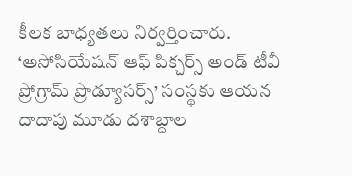కీలక బాధ్యతలు నిర్వర్తించారు. ‘అసోసియేషన్ ఆఫ్ పిక్చర్స్ అండ్ టీవీ ప్రోగ్రామ్ ప్రొడ్యూసర్స్’ సంస్థకు ఆయన దాదాపు మూడు దశాబ్దాల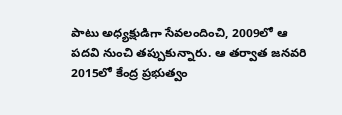పాటు అధ్యక్షుడిగా సేవలందించి, 2009లో ఆ పదవి నుంచి తప్పుకున్నారు. ఆ తర్వాత జనవరి 2015లో కేంద్ర ప్రభుత్వం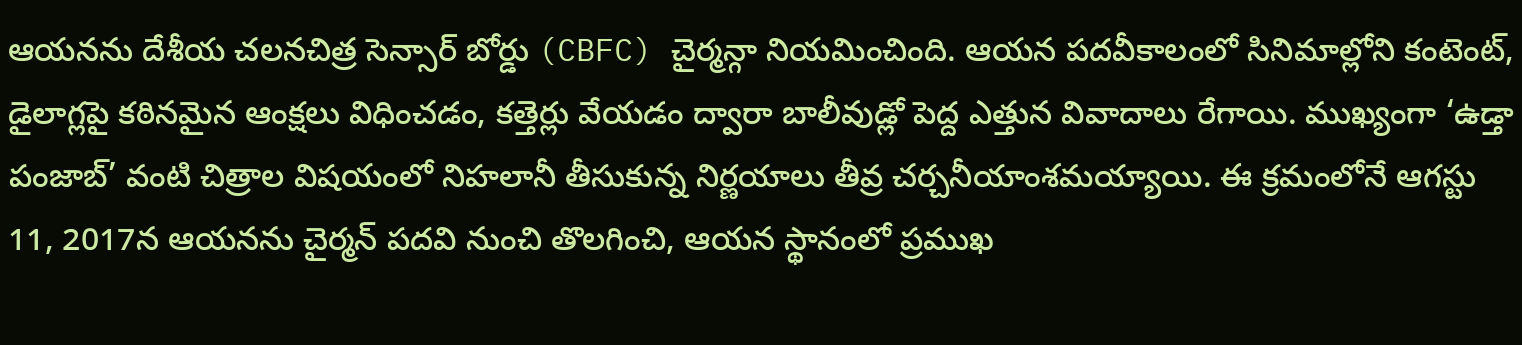ఆయనను దేశీయ చలనచిత్ర సెన్సార్ బోర్డు (CBFC) చైర్మన్గా నియమించింది. ఆయన పదవీకాలంలో సినిమాల్లోని కంటెంట్, డైలాగ్లపై కఠినమైన ఆంక్షలు విధించడం, కత్తెర్లు వేయడం ద్వారా బాలీవుడ్లో పెద్ద ఎత్తున వివాదాలు రేగాయి. ముఖ్యంగా ‘ఉడ్తా పంజాబ్’ వంటి చిత్రాల విషయంలో నిహలానీ తీసుకున్న నిర్ణయాలు తీవ్ర చర్చనీయాంశమయ్యాయి. ఈ క్రమంలోనే ఆగస్టు 11, 2017న ఆయనను చైర్మన్ పదవి నుంచి తొలగించి, ఆయన స్థానంలో ప్రముఖ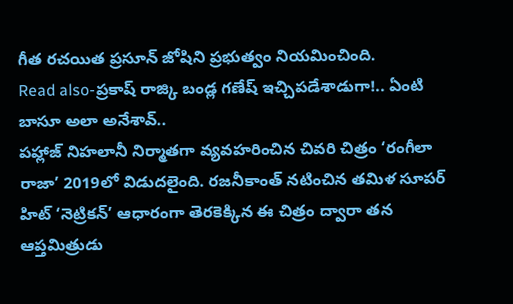గీత రచయిత ప్రసూన్ జోషిని ప్రభుత్వం నియమించింది.
Read also-ప్రకాష్ రాజ్కి బండ్ల గణేష్ ఇచ్చిపడేశాడుగా!.. ఏంటి బాసూ అలా అనేశావ్..
పహ్లాజ్ నిహలానీ నిర్మాతగా వ్యవహరించిన చివరి చిత్రం ‘రంగీలా రాజా’ 2019లో విడుదలైంది. రజనీకాంత్ నటించిన తమిళ సూపర్ హిట్ ‘నెట్రికన్’ ఆధారంగా తెరకెక్కిన ఈ చిత్రం ద్వారా తన ఆప్తమిత్రుడు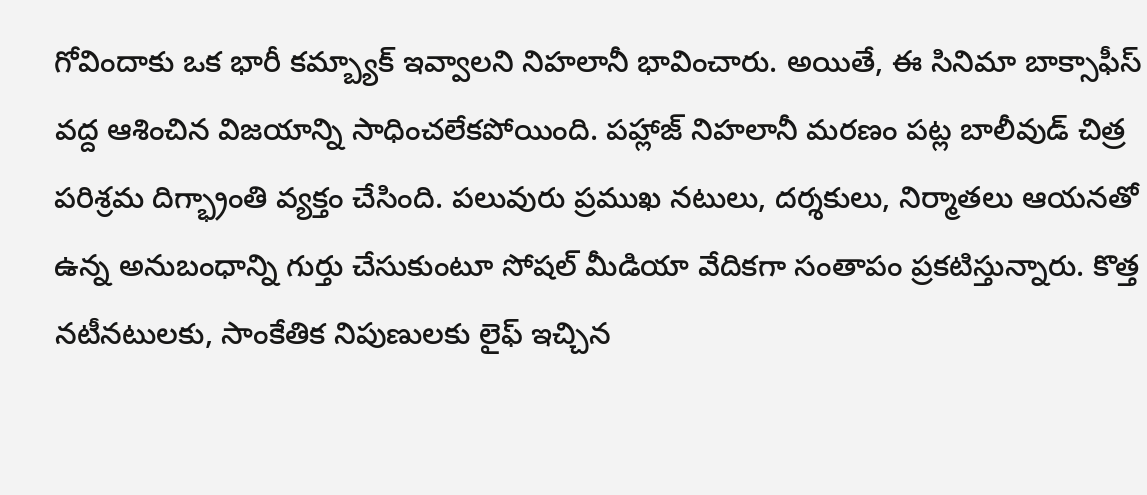గోవిందాకు ఒక భారీ కమ్బ్యాక్ ఇవ్వాలని నిహలానీ భావించారు. అయితే, ఈ సినిమా బాక్సాఫీస్ వద్ద ఆశించిన విజయాన్ని సాధించలేకపోయింది. పహ్లాజ్ నిహలానీ మరణం పట్ల బాలీవుడ్ చిత్ర పరిశ్రమ దిగ్భ్రాంతి వ్యక్తం చేసింది. పలువురు ప్రముఖ నటులు, దర్శకులు, నిర్మాతలు ఆయనతో ఉన్న అనుబంధాన్ని గుర్తు చేసుకుంటూ సోషల్ మీడియా వేదికగా సంతాపం ప్రకటిస్తున్నారు. కొత్త నటీనటులకు, సాంకేతిక నిపుణులకు లైఫ్ ఇచ్చిన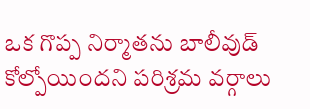ఒక గొప్ప నిర్మాతను బాలీవుడ్ కోల్పోయిందని పరిశ్రమ వర్గాలు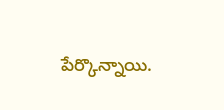పేర్కొన్నాయి.